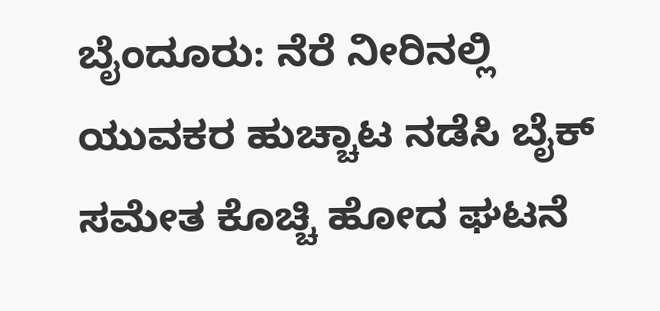ಬೈಂದೂರು: ನೆರೆ ನೀರಿನಲ್ಲಿ ಯುವಕರ ಹುಚ್ಚಾಟ ನಡೆಸಿ ಬೈಕ್ ಸಮೇತ ಕೊಚ್ಚಿ ಹೋದ ಘಟನೆ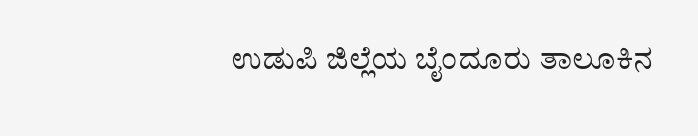ಉಡುಪಿ ಜಿಲ್ಲೆಯ ಬೈಂದೂರು ತಾಲೂಕಿನ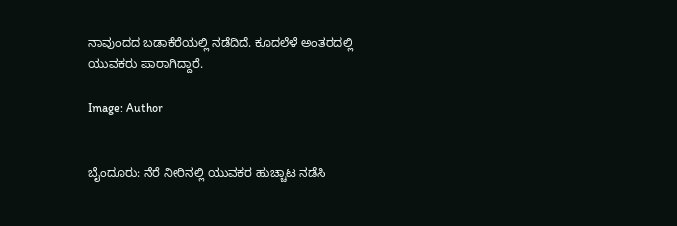ನಾವುಂದದ ಬಡಾಕೆರೆಯಲ್ಲಿ ನಡೆದಿದೆ. ಕೂದಲೆಳೆ ಅಂತರದಲ್ಲಿ ಯುವಕರು ಪಾರಾಗಿದ್ದಾರೆ.

Image: Author


ಬೈಂದೂರು: ನೆರೆ ನೀರಿನಲ್ಲಿ ಯುವಕರ ಹುಚ್ಚಾಟ ನಡೆಸಿ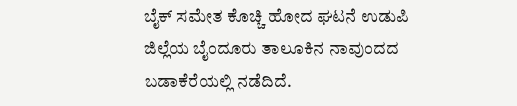ಬೈಕ್ ಸಮೇತ ಕೊಚ್ಚಿ ಹೋದ ಘಟನೆ ಉಡುಪಿ ಜಿಲ್ಲೆಯ ಬೈಂದೂರು ತಾಲೂಕಿನ ನಾವುಂದದ ಬಡಾಕೆರೆಯಲ್ಲಿ ನಡೆದಿದೆ.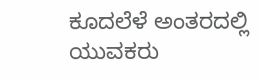ಕೂದಲೆಳೆ ಅಂತರದಲ್ಲಿ ಯುವಕರು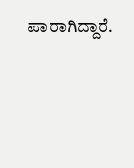ಪಾರಾಗಿದ್ದಾರೆ.